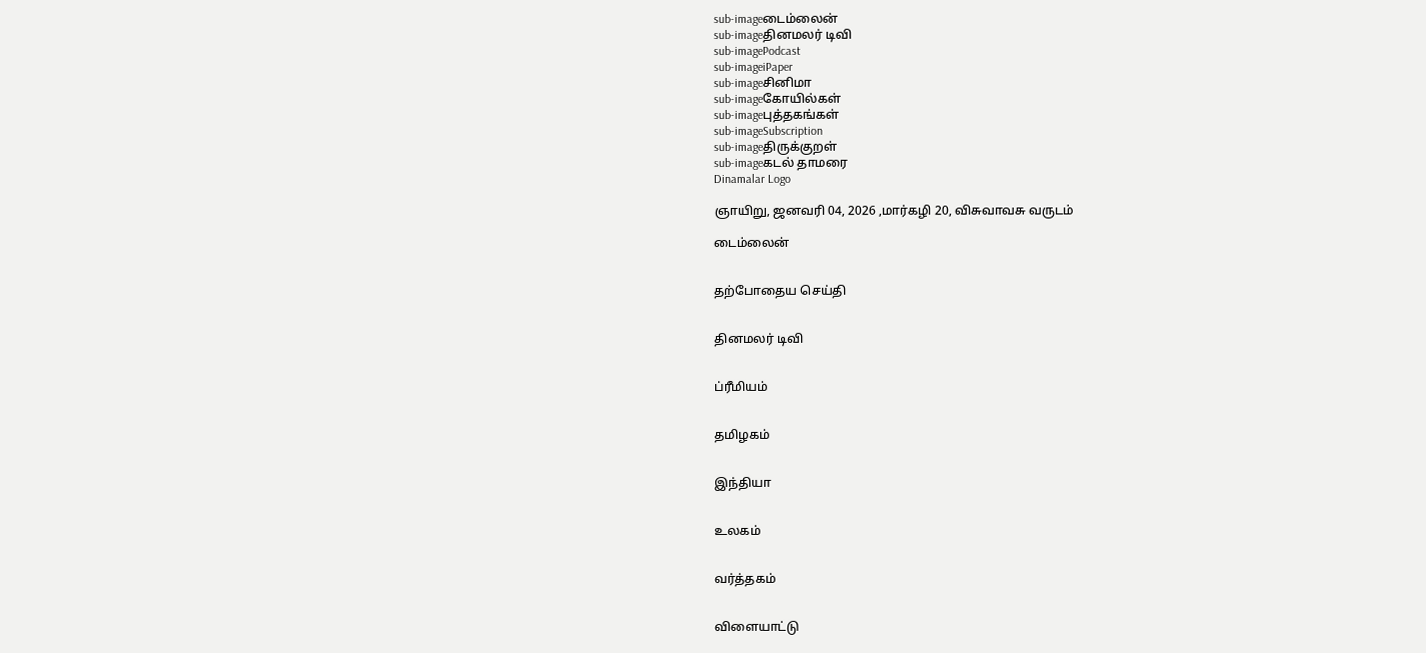sub-imageடைம்லைன்
sub-imageதினமலர் டிவி
sub-imagePodcast
sub-imageiPaper
sub-imageசினிமா
sub-imageகோயில்கள்
sub-imageபுத்தகங்கள்
sub-imageSubscription
sub-imageதிருக்குறள்
sub-imageகடல் தாமரை
Dinamalar Logo

ஞாயிறு, ஜனவரி 04, 2026 ,மார்கழி 20, விசுவாவசு வருடம்

டைம்லைன்


தற்போதைய செய்தி


தினமலர் டிவி


ப்ரீமியம்


தமிழகம்


இந்தியா


உலகம்


வர்த்தகம்


விளையாட்டு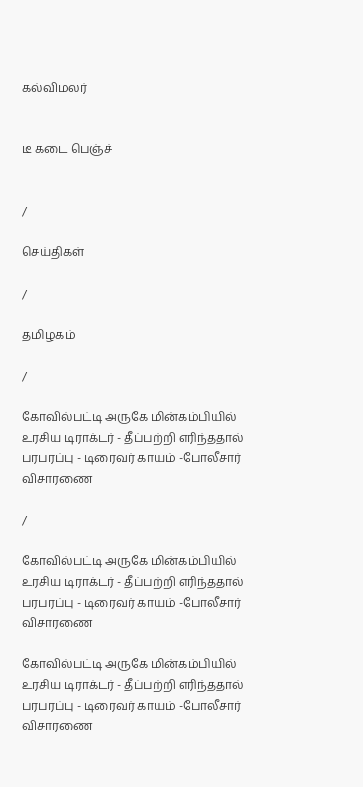கல்விமலர்


டீ கடை பெஞ்ச்


/

செய்திகள்

/

தமிழகம்

/

கோவில்பட்டி அருகே மின்கம்பியில் உரசிய டிராக்டர் - தீப்பற்றி எரிந்ததால் பரபரப்பு - டிரைவர் காயம் -போலீசார் விசாரணை

/

கோவில்பட்டி அருகே மின்கம்பியில் உரசிய டிராக்டர் - தீப்பற்றி எரிந்ததால் பரபரப்பு - டிரைவர் காயம் -போலீசார் விசாரணை

கோவில்பட்டி அருகே மின்கம்பியில் உரசிய டிராக்டர் - தீப்பற்றி எரிந்ததால் பரபரப்பு - டிரைவர் காயம் -போலீசார் விசாரணை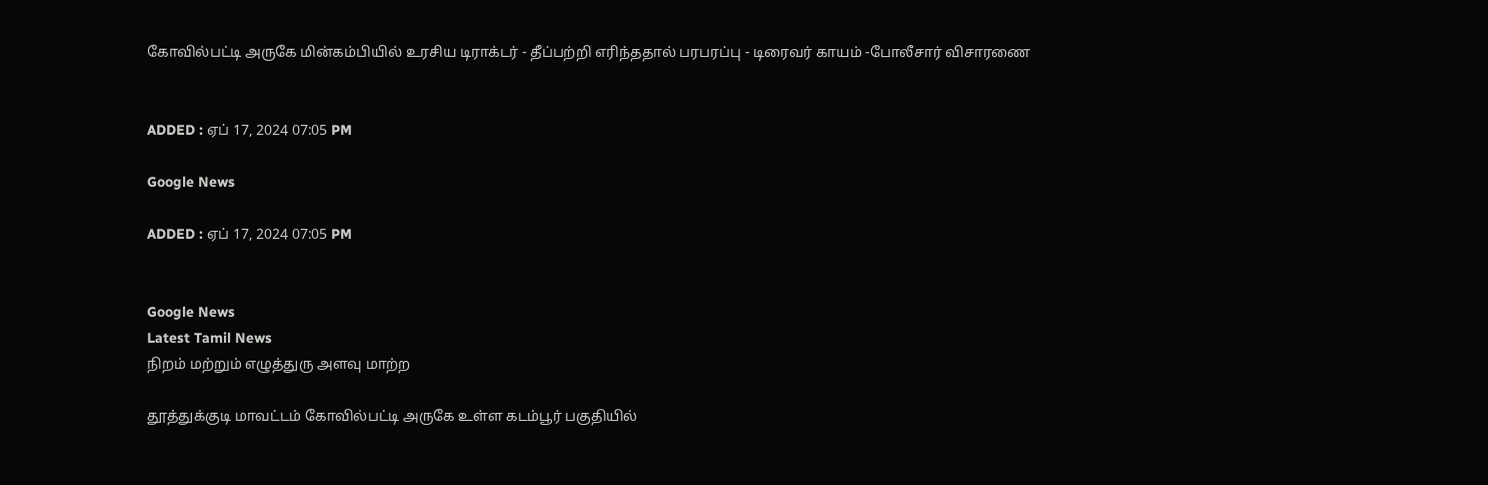கோவில்பட்டி அருகே மின்கம்பியில் உரசிய டிராக்டர் - தீப்பற்றி எரிந்ததால் பரபரப்பு - டிரைவர் காயம் -போலீசார் விசாரணை


ADDED : ஏப் 17, 2024 07:05 PM

Google News

ADDED : ஏப் 17, 2024 07:05 PM


Google News
Latest Tamil News
நிறம் மற்றும் எழுத்துரு அளவு மாற்ற

தூத்துக்குடி மாவட்டம் கோவில்பட்டி அருகே உள்ள கடம்பூர் பகுதியில்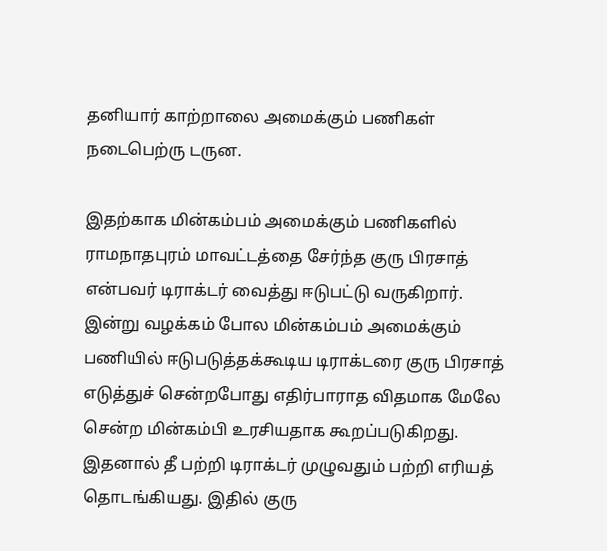தனியார் காற்றாலை அமைக்கும் பணிகள் நடைபெற்ரு டருன.

இதற்காக மின்கம்பம் அமைக்கும் பணிகளில் ராமநாதபுரம் மாவட்டத்தை சேர்ந்த குரு பிரசாத் என்பவர் டிராக்டர் வைத்து ஈடுபட்டு வருகிறார். இன்று வழக்கம் போல மின்கம்பம் அமைக்கும் பணியில் ஈடுபடுத்தக்கூடிய டிராக்டரை குரு பிரசாத் எடுத்துச் சென்றபோது எதிர்பாராத விதமாக மேலே சென்ற மின்கம்பி உரசியதாக கூறப்படுகிறது. இதனால் தீ பற்றி டிராக்டர் முழுவதும் பற்றி எரியத் தொடங்கியது. இதில் குரு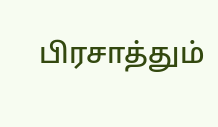பிரசாத்தும்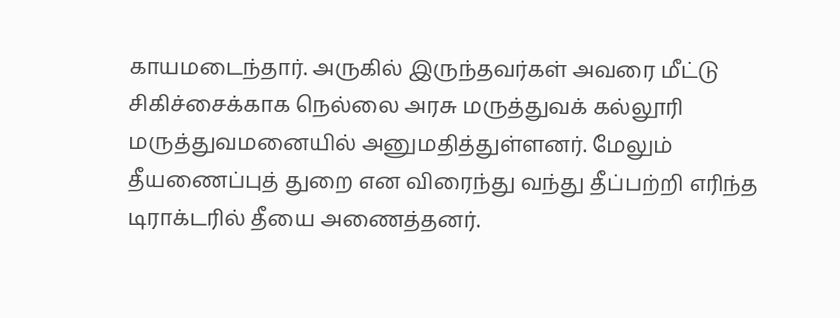காயமடைந்தார். அருகில் இருந்தவர்கள் அவரை மீட்டு சிகிச்சைக்காக நெல்லை அரசு மருத்துவக் கல்லூரி மருத்துவமனையில் அனுமதித்துள்ளனர். மேலும் தீயணைப்புத் துறை என விரைந்து வந்து தீப்பற்றி எரிந்த டிராக்டரில் தீயை அணைத்தனர்.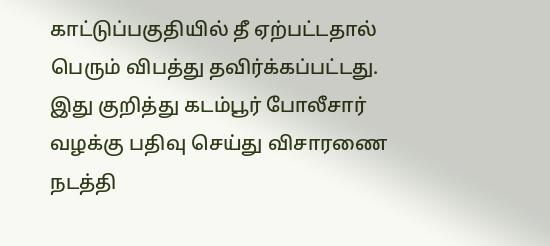காட்டுப்பகுதியில் தீ ஏற்பட்டதால் பெரும் விபத்து தவிர்க்கப்பட்டது. இது குறித்து கடம்பூர் போலீசார் வழக்கு பதிவு செய்து விசாரணை நடத்தி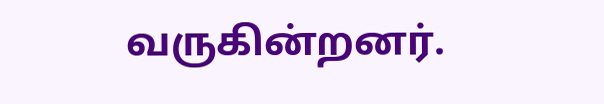வருகின்றனர்.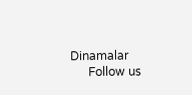Dinamalar
      Follow us